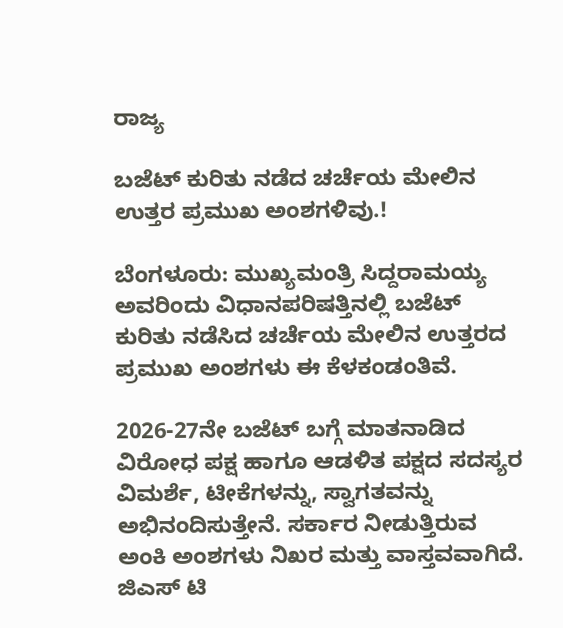ರಾಜ್ಯ

ಬಜೆಟ್‌ ಕುರಿತು ನಡೆದ ಚರ್ಚೆಯ ಮೇಲಿನ ಉತ್ತರ ಪ್ರಮುಖ ಅಂಶಗಳಿವು.!

ಬೆಂಗಳೂರು: ಮುಖ್ಯಮಂತ್ರಿ ಸಿದ್ದರಾಮಯ್ಯ ಅವರಿಂದು ವಿಧಾನಪರಿಷತ್ತಿನಲ್ಲಿ ಬಜೆಟ್ ಕುರಿತು ನಡೆಸಿದ ಚರ್ಚೆಯ ಮೇಲಿನ ಉತ್ತರದ ಪ್ರಮುಖ ಅಂಶಗಳು ಈ ಕೆಳಕಂಡಂತಿವೆ.

2026-27ನೇ ಬಜೆಟ್ ಬಗ್ಗೆ ಮಾತನಾಡಿದ ವಿರೋಧ ಪಕ್ಷ ಹಾಗೂ ಆಡಳಿತ ಪಕ್ಷದ ಸದಸ್ಯರ ವಿಮರ್ಶೆ, ಟೀಕೆಗಳನ್ನು, ಸ್ವಾಗತವನ್ನು ಅಭಿನಂದಿಸುತ್ತೇನೆ. ಸರ್ಕಾರ ನೀಡುತ್ತಿರುವ ಅಂಕಿ ಅಂಶಗಳು ನಿಖರ ಮತ್ತು ವಾಸ್ತವವಾಗಿದೆ. ಜಿಎಸ್ ಟಿ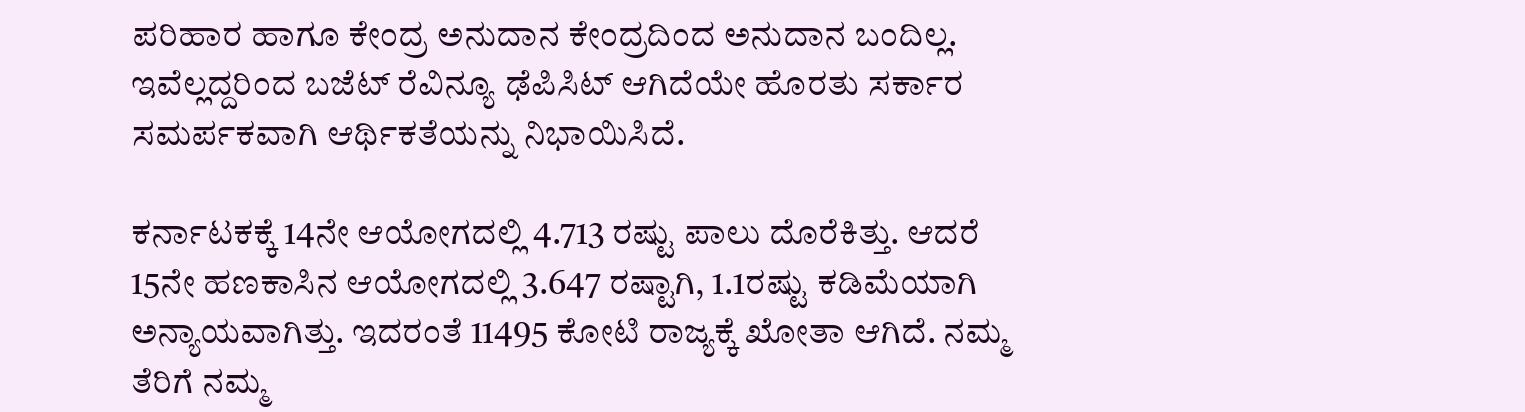ಪರಿಹಾರ ಹಾಗೂ ಕೇಂದ್ರ ಅನುದಾನ ಕೇಂದ್ರದಿಂದ ಅನುದಾನ ಬಂದಿಲ್ಲ. ಇವೆಲ್ಲದ್ದರಿಂದ ಬಜೆಟ್ ರೆವಿನ್ಯೂ ಢೆಪಿಸಿಟ್ ಆಗಿದೆಯೇ ಹೊರತು ಸರ್ಕಾರ ಸಮರ್ಪಕವಾಗಿ ಆರ್ಥಿಕತೆಯನ್ನು ನಿಭಾಯಿಸಿದೆ.

ಕರ್ನಾಟಕಕ್ಕೆ 14ನೇ ಆಯೋಗದಲ್ಲಿ 4.713 ರಷ್ಟು ಪಾಲು ದೊರೆಕಿತ್ತು. ಆದರೆ 15ನೇ ಹಣಕಾಸಿನ ಆಯೋಗದಲ್ಲಿ 3.647 ರಷ್ಟಾಗಿ, 1.1ರಷ್ಟು ಕಡಿಮೆಯಾಗಿ ಅನ್ಯಾಯವಾಗಿತ್ತು. ಇದರಂತೆ 11495 ಕೋಟಿ ರಾಜ್ಯಕ್ಕೆ ಖೋತಾ ಆಗಿದೆ. ನಮ್ಮ ತೆರಿಗೆ ನಮ್ಮ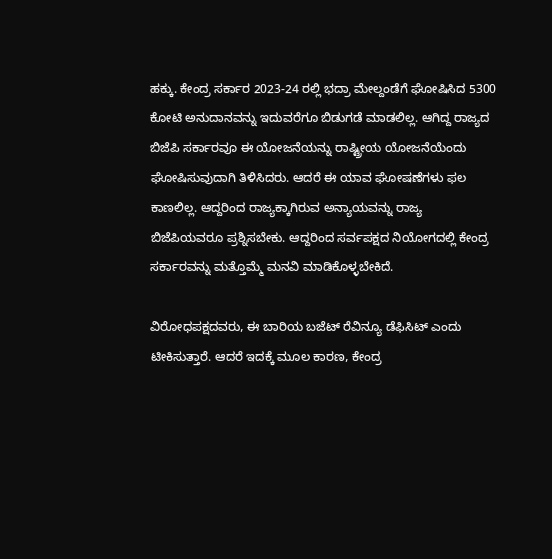ಹಕ್ಕು. ಕೇಂದ್ರ ಸರ್ಕಾರ 2023-24 ರಲ್ಲಿ ಭದ್ರಾ ಮೇಲ್ದಂಡೆಗೆ ಘೋಷಿಸಿದ 5300 ಕೋಟಿ ಅನುದಾನವನ್ನು ಇದುವರೆಗೂ ಬಿಡುಗಡೆ ಮಾಡಲಿಲ್ಲ. ಆಗಿದ್ದ ರಾಜ್ಯದ ಬಿಜೆಪಿ ಸರ್ಕಾರವೂ ಈ ಯೋಜನೆಯನ್ನು ರಾಷ್ಟ್ರೀಯ ಯೋಜನೆಯೆಂದು ಘೋಷಿಸುವುದಾಗಿ ತಿಳಿಸಿದರು. ಆದರೆ ಈ ಯಾವ ಘೋಷಣೆಗಳು ಫಲ ಕಾಣಲಿಲ್ಲ. ಆದ್ದರಿಂದ ರಾಜ್ಯಕ್ಕಾಗಿರುವ ಅನ್ಯಾಯವನ್ನು ರಾಜ್ಯ ಬಿಜೆಪಿಯವರೂ ಪ್ರಶ್ನಿಸಬೇಕು. ಆದ್ದರಿಂದ ಸರ್ವಪಕ್ಷದ ನಿಯೋಗದಲ್ಲಿ ಕೇಂದ್ರ ಸರ್ಕಾರವನ್ನು ಮತ್ತೊಮ್ಮೆ ಮನವಿ ಮಾಡಿಕೊಳ್ಳಬೇಕಿದೆ.

ವಿರೋಧಪಕ್ಷದವರು, ಈ ಬಾರಿಯ ಬಜೆಟ್ ರೆವಿನ್ಯೂ ಡೆಫಿಸಿಟ್ ಎಂದು ಟೀಕಿಸುತ್ತಾರೆ. ಆದರೆ ಇದಕ್ಕೆ ಮೂಲ ಕಾರಣ, ಕೇಂದ್ರ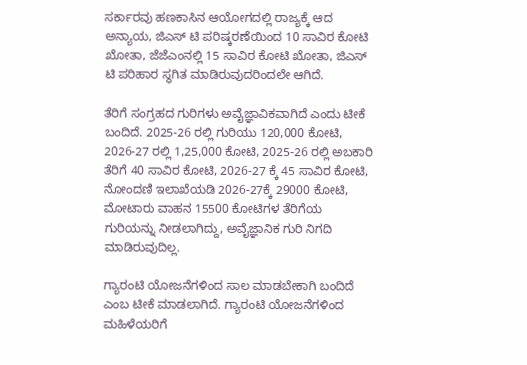ಸರ್ಕಾರವು ಹಣಕಾಸಿನ ಆಯೋಗದಲ್ಲಿ ರಾಜ್ಯಕ್ಕೆ ಆದ ಅನ್ಯಾಯ, ಜಿಎಸ್ ಟಿ ಪರಿಷ್ಕರಣೆಯಿಂದ 10 ಸಾವಿರ ಕೋಟಿ ಖೋತಾ, ಜೆಜೆಎಂನಲ್ಲಿ 15 ಸಾವಿರ ಕೋಟಿ ಖೋತಾ, ಜಿಎಸ್ ಟಿ ಪರಿಹಾರ ಸ್ಥಗಿತ ಮಾಡಿರುವುದರಿಂದಲೇ ಆಗಿದೆ.

ತೆರಿಗೆ ಸಂಗ್ರಹದ ಗುರಿಗಳು ಅವೈಜ್ಞಾವಿಕವಾಗಿದೆ ಎಂದು ಟೀಕೆ ಬಂದಿದೆ. 2025-26 ರಲ್ಲಿ ಗುರಿಯು 120,000 ಕೋಟಿ, 2026-27 ರಲ್ಲಿ 1,25,000 ಕೋಟಿ, 2025-26 ರಲ್ಲಿ ಅಬಕಾರಿ ತೆರಿಗೆ 40 ಸಾವಿರ ಕೋಟಿ, 2026-27 ಕ್ಕೆ 45 ಸಾವಿರ ಕೋಟಿ, ನೋಂದಣಿ ಇಲಾಖೆಯಡಿ 2026-27ಕ್ಕೆ 29000 ಕೋಟಿ, ಮೋಟಾರು ವಾಹನ 15500 ಕೋಟಿಗಳ ತೆರಿಗೆಯ ಗುರಿಯನ್ನು ನೀಡಲಾಗಿದ್ದು, ಅವೈಜ್ಞಾನಿಕ ಗುರಿ ನಿಗದಿ ಮಾಡಿರುವುದಿಲ್ಲ.

ಗ್ಯಾರಂಟಿ ಯೋಜನೆಗಳಿಂದ ಸಾಲ ಮಾಡಬೇಕಾಗಿ ಬಂದಿದೆ ಎಂಬ ಟೀಕೆ ಮಾಡಲಾಗಿದೆ. ಗ್ಯಾರಂಟಿ ಯೋಜನೆಗಳಿಂದ ಮಹಿಳೆಯರಿಗೆ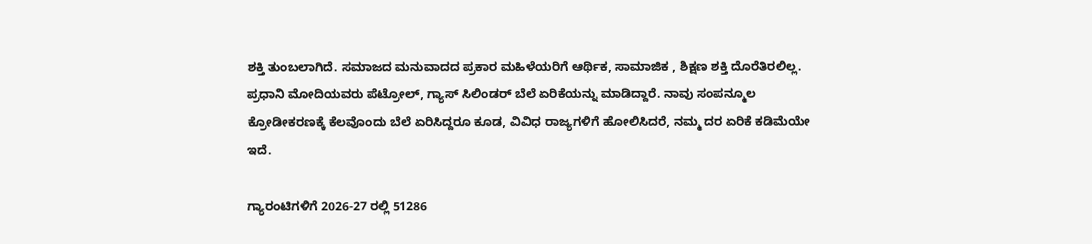ಶಕ್ತಿ ತುಂಬಲಾಗಿದೆ. ಸಮಾಜದ ಮನುವಾದದ ಪ್ರಕಾರ ಮಹಿಳೆಯರಿಗೆ ಆರ್ಥಿಕ, ಸಾಮಾಜಿಕ , ಶಿಕ್ಷಣ ಶಕ್ತಿ ದೊರೆತಿರಲಿಲ್ಲ. ಪ್ರಧಾನಿ ಮೋದಿಯವರು ಪೆಟ್ರೋಲ್, ಗ್ಯಾಸ್ ಸಿಲಿಂಡರ್ ಬೆಲೆ ಏರಿಕೆಯನ್ನು ಮಾಡಿದ್ದಾರೆ. ನಾವು ಸಂಪನ್ಮೂಲ ಕ್ರೋಡೀಕರಣಕ್ಕೆ ಕೆಲವೊಂದು ಬೆಲೆ ಏರಿಸಿದ್ದರೂ ಕೂಡ, ವಿವಿಧ ರಾಜ್ಯಗಳಿಗೆ ಹೋಲಿಸಿದರೆ, ನಮ್ಮ ದರ ಏರಿಕೆ ಕಡಿಮೆಯೇ ಇದೆ.

ಗ್ಯಾರಂಟಿಗಳಿಗೆ 2026-27 ರಲ್ಲಿ 51286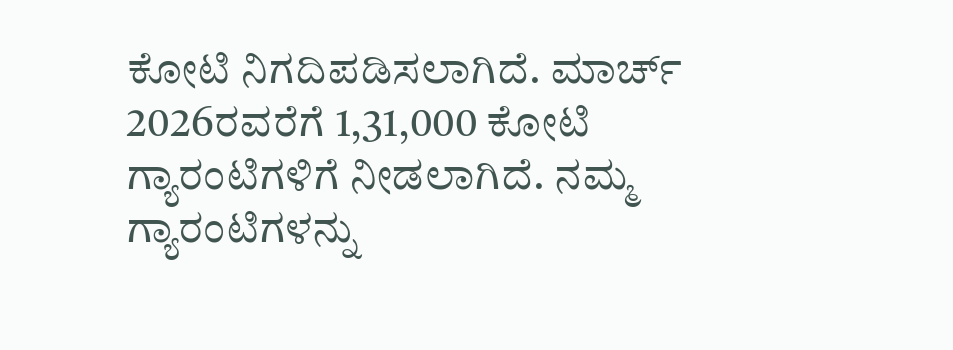ಕೋಟಿ ನಿಗದಿಪಡಿಸಲಾಗಿದೆ. ಮಾರ್ಚ್ 2026ರವರೆಗೆ 1,31,000 ಕೋಟಿ ಗ್ಯಾರಂಟಿಗಳಿಗೆ ನೀಡಲಾಗಿದೆ. ನಮ್ಮ ಗ್ಯಾರಂಟಿಗಳನ್ನು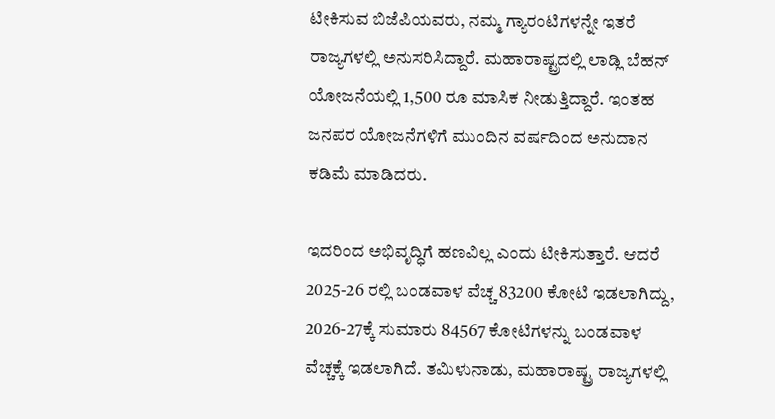ಟೀಕಿಸುವ ಬಿಜೆಪಿಯವರು, ನಮ್ಮ ಗ್ಯಾರಂಟಿಗಳನ್ನೇ ಇತರೆ ರಾಜ್ಯಗಳಲ್ಲಿ ಅನುಸರಿಸಿದ್ದಾರೆ. ಮಹಾರಾಷ್ಟ್ರದಲ್ಲಿ ಲಾಡ್ಲಿ ಬೆಹನ್ ಯೋಜನೆಯಲ್ಲಿ 1,500 ರೂ ಮಾಸಿಕ ನೀಡುತ್ತಿದ್ದಾರೆ. ಇಂತಹ ಜನಪರ ಯೋಜನೆಗಳಿಗೆ ಮುಂದಿನ ವರ್ಷದಿಂದ ಅನುದಾನ ಕಡಿಮೆ ಮಾಡಿದರು.

ಇದರಿಂದ ಅಭಿವೃದ್ಧಿಗೆ ಹಣವಿಲ್ಲ ಎಂದು ಟೀಕಿಸುತ್ತಾರೆ. ಆದರೆ 2025-26 ರಲ್ಲಿ ಬಂಡವಾಳ ವೆಚ್ಚ 83200 ಕೋಟಿ ಇಡಲಾಗಿದ್ದು, 2026-27ಕ್ಕೆ ಸುಮಾರು 84567 ಕೋಟಿಗಳನ್ನು ಬಂಡವಾಳ ವೆಚ್ಚಕ್ಕೆ ಇಡಲಾಗಿದೆ. ತಮಿಳುನಾಡು, ಮಹಾರಾಷ್ಟ್ರ ರಾಜ್ಯಗಳಲ್ಲಿ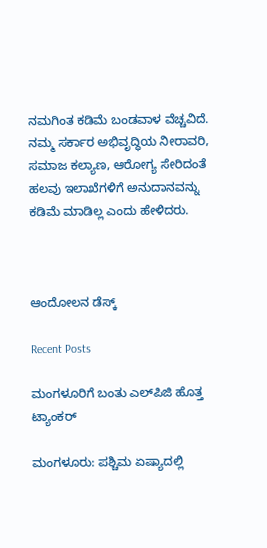ನಮಗಿಂತ ಕಡಿಮೆ ಬಂಡವಾಳ ವೆಚ್ಚವಿದೆ. ನಮ್ಮ ಸರ್ಕಾರ ಅಭಿವೃದ್ಧಿಯ ನೀರಾವರಿ, ಸಮಾಜ ಕಲ್ಯಾಣ, ಆರೋಗ್ಯ ಸೇರಿದಂತೆ ಹಲವು ಇಲಾಖೆಗಳಿಗೆ ಅನುದಾನವನ್ನು ಕಡಿಮೆ ಮಾಡಿಲ್ಲ ಎಂದು ಹೇಳಿದರು.



ಆಂದೋಲನ ಡೆಸ್ಕ್

Recent Posts

ಮಂಗಳೂರಿಗೆ ಬಂತು ಎಲ್‌ಪಿಜಿ ಹೊತ್ತ ಟ್ಯಾಂಕರ್‌

ಮಂಗಳೂರು: ಪಶ್ಚಿಮ ಏಷ್ಯಾದಲ್ಲಿ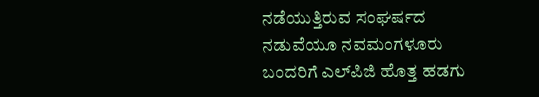ನಡೆಯುತ್ತಿರುವ ಸಂಘರ್ಷದ ನಡುವೆಯೂ ನವಮಂಗಳೂರು ಬಂದರಿಗೆ ಎಲ್‌ಪಿಜಿ ಹೊತ್ತ ಹಡಗು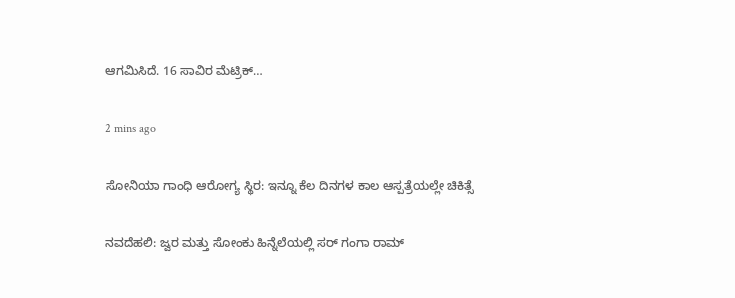ಆಗಮಿಸಿದೆ. 16 ಸಾವಿರ ಮೆಟ್ರಿಕ್‌…

2 mins ago

ಸೋನಿಯಾ ಗಾಂಧಿ ಆರೋಗ್ಯ ಸ್ಥಿರ: ಇನ್ನೂ ಕೆಲ ದಿನಗಳ ಕಾಲ ಆಸ್ಪತ್ರೆಯಲ್ಲೇ ಚಿಕಿತ್ಸೆ

ನವದೆಹಲಿ: ಜ್ವರ ಮತ್ತು ಸೋಂಕು ಹಿನ್ನೆಲೆಯಲ್ಲಿ ಸರ್‌ ಗಂಗಾ ರಾಮ್‌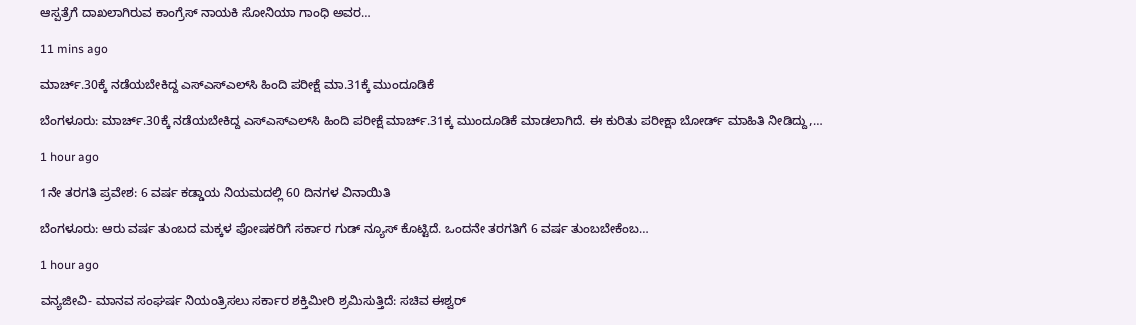ಆಸ್ಪತ್ರೆಗೆ ದಾಖಲಾಗಿರುವ ಕಾಂಗ್ರೆಸ್‌ ನಾಯಕಿ ಸೋನಿಯಾ ಗಾಂಧಿ ಅವರ…

11 mins ago

ಮಾರ್ಚ್.30ಕ್ಕೆ ನಡೆಯಬೇಕಿದ್ದ ಎಸ್‌ಎಸ್‌ಎಲ್‌ಸಿ ಹಿಂದಿ ಪರೀಕ್ಷೆ ಮಾ.31ಕ್ಕೆ ಮುಂದೂಡಿಕೆ

ಬೆಂಗಳೂರು: ಮಾರ್ಚ್.30ಕ್ಕೆ ನಡೆಯಬೇಕಿದ್ದ ಎಸ್‌ಎಸ್‌ಎಲ್‌ಸಿ ಹಿಂದಿ ಪರೀಕ್ಷೆ ಮಾರ್ಚ್.31ಕ್ಕ ಮುಂದೂಡಿಕೆ ಮಾಡಲಾಗಿದೆ. ಈ ಕುರಿತು ಪರೀಕ್ಷಾ ಬೋರ್ಡ್‌ ಮಾಹಿತಿ ನೀಡಿದ್ದು,…

1 hour ago

1ನೇ ತರಗತಿ ಪ್ರವೇಶ: 6 ವರ್ಷ ಕಡ್ಡಾಯ ನಿಯಮದಲ್ಲಿ 60 ದಿನಗಳ ವಿನಾಯಿತಿ

ಬೆಂಗಳೂರು: ಆರು ವರ್ಷ ತುಂಬದ ಮಕ್ಕಳ ಪೋಷಕರಿಗೆ ಸರ್ಕಾರ ಗುಡ್ ನ್ಯೂಸ್ ಕೊಟ್ಟಿದೆ. ಒಂದನೇ ತರಗತಿಗೆ 6 ವರ್ಷ ತುಂಬಬೇಕೆಂಬ…

1 hour ago

ವನ್ಯಜೀವಿ- ಮಾನವ ಸಂಘರ್ಷ ನಿಯಂತ್ರಿಸಲು ಸರ್ಕಾರ ಶಕ್ತಿಮೀರಿ ಶ್ರಮಿಸುತ್ತಿದೆ: ಸಚಿವ ಈಶ್ವರ್‌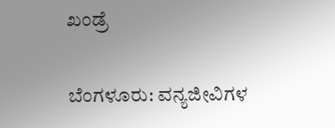ಖಂಡ್ರೆ

ಬೆಂಗಳೂರು: ವನ್ಯಜೀವಿಗಳ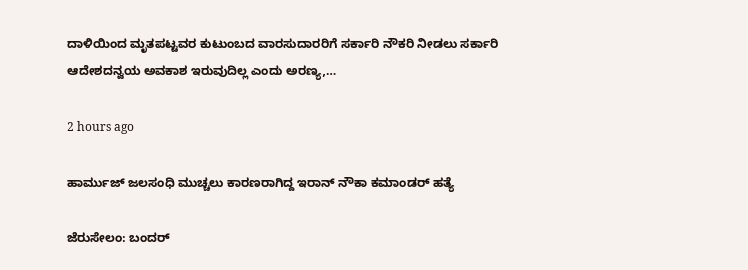ದಾಳಿಯಿಂದ ಮೃತಪಟ್ಟವರ ಕುಟುಂಬದ ವಾರಸುದಾರರಿಗೆ ಸರ್ಕಾರಿ ನೌಕರಿ ನೀಡಲು ಸರ್ಕಾರಿ ಆದೇಶದನ್ವಯ ಅವಕಾಶ ಇರುವುದಿಲ್ಲ ಎಂದು ಅರಣ್ಯ,…

2 hours ago

ಹಾರ್ಮುಜ್‌ ಜಲಸಂಧಿ ಮುಚ್ಚಲು ಕಾರಣರಾಗಿದ್ದ ಇರಾನ್‌ ನೌಕಾ ಕಮಾಂಡರ್‌ ಹತ್ಯೆ

ಜೆರುಸೇಲಂ: ಬಂದರ್‌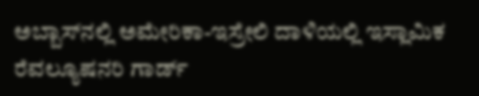ಅಬ್ಬಾಸ್‌ನಲ್ಲಿ ಅಮೇರಿಕಾ-ಇಸ್ರೇಲಿ ದಾಳಿಯಲ್ಲಿ ಇಸ್ಲಾಮಿಕ ರೆವಲ್ಯೂಷನರಿ ಗಾರ್ಡ್‌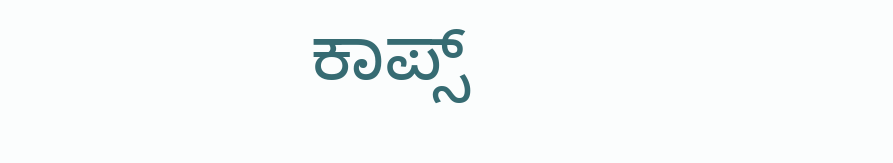ಕಾಪ್ಸ್‌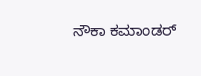ನೌಕಾ ಕಮಾಂಡರ್‌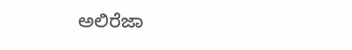ಅಲಿರೆಜಾ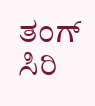ತಂಗ್‌ ಸಿರಿ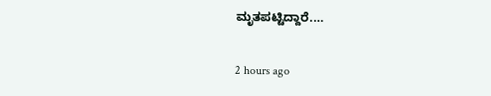ಮೃತಪಟ್ಟಿದ್ದಾರೆ.…

2 hours ago